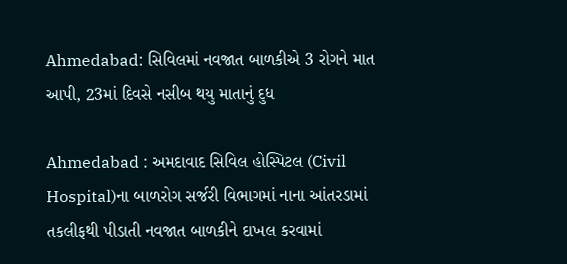Ahmedabad: સિવિલમાં નવજાત બાળકીએ 3 રોગને માત આપી, 23માં દિવસે નસીબ થયુ માતાનું દુધ

Ahmedabad : અમદાવાદ સિવિલ હોસ્પિટલ (Civil Hospital)ના બાળરોગ સર્જરી વિભાગમાં નાના આંતરડામાં તકલીફથી પીડાતી નવજાત બાળકીને દાખલ કરવામાં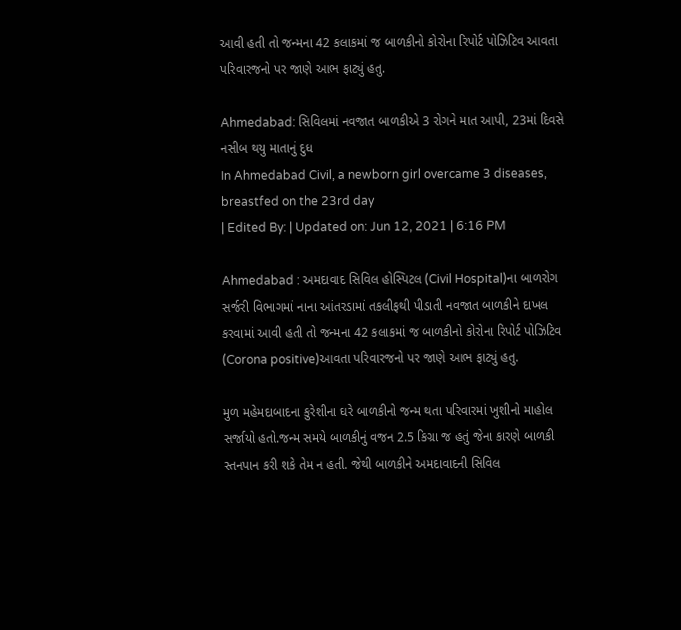આવી હતી તો જન્મના 42 કલાકમાં જ બાળકીનો કોરોના રિપોર્ટ પોઝિટિવ આવતા પરિવારજનો પર જાણે આભ ફાટ્યું હતુ.

Ahmedabad: સિવિલમાં નવજાત બાળકીએ 3 રોગને માત આપી, 23માં દિવસે નસીબ થયુ માતાનું દુધ
In Ahmedabad Civil, a newborn girl overcame 3 diseases, breastfed on the 23rd day
| Edited By: | Updated on: Jun 12, 2021 | 6:16 PM

Ahmedabad : અમદાવાદ સિવિલ હોસ્પિટલ (Civil Hospital)ના બાળરોગ સર્જરી વિભાગમાં નાના આંતરડામાં તકલીફથી પીડાતી નવજાત બાળકીને દાખલ કરવામાં આવી હતી તો જન્મના 42 કલાકમાં જ બાળકીનો કોરોના રિપોર્ટ પોઝિટિવ (Corona positive)આવતા પરિવારજનો પર જાણે આભ ફાટ્યું હતુ.

મુળ મહેમદાબાદના કુરેશીના ઘરે બાળકીનો જન્મ થતા પરિવારમાં ખુશીનો માહોલ સર્જાયો હતો.જન્મ સમયે બાળકીનું વજન 2.5 કિગ્રા જ હતું જેના કારણે બાળકી સ્તનપાન કરી શકે તેમ ન હતી. જેથી બાળકીને અમદાવાદની સિવિલ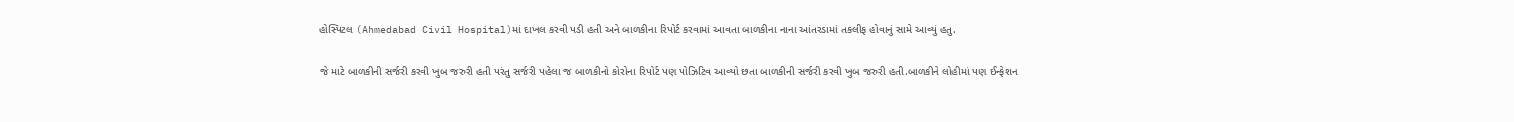હોસ્પિટલ (Ahmedabad Civil Hospital)માં દાખલ કરવી પડી હતી અને બાળકીના રિપોર્ટ કરવામાં આવતા બાળકીના નાના આંતરડામાં તકલીફ હોવાનું સામે આવ્યું હતુ.

જે માટે બાળકીની સર્જરી કરવી ખુબ જરુરી હતી પરંતુ સર્જરી પહેલા જ બાળકીનો કોરોના રિપોર્ટ પણ પોઝિટિવ આવ્યો છતા બાળકીની સર્જરી કરવી ખુબ જરુરી હતી.બાળકીને લોહીમાં પણ ઈન્ફેશન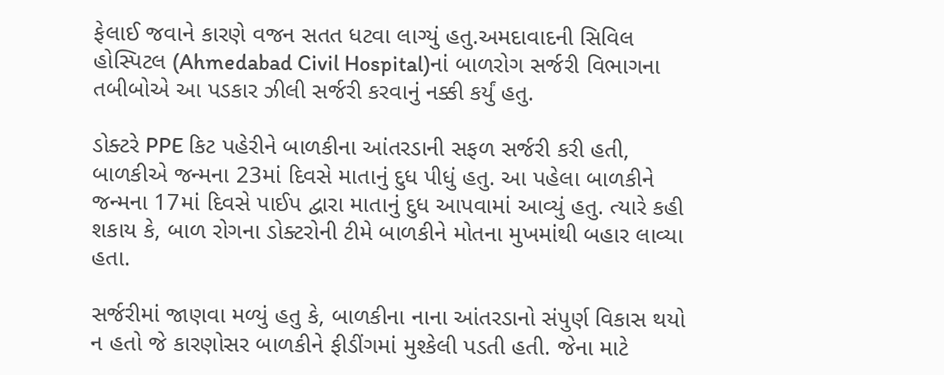ફેલાઈ જવાને કારણે વજન સતત ધટવા લાગ્યું હતુ.અમદાવાદની સિવિલ હોસ્પિટલ (Ahmedabad Civil Hospital)નાં બાળરોગ સર્જરી વિભાગના તબીબોએ આ પડકાર ઝીલી સર્જરી કરવાનું નક્કી કર્યું હતુ.

ડોક્ટરે PPE કિટ પહેરીને બાળકીના આંતરડાની સફળ સર્જરી કરી હતી, બાળકીએ જન્મના 23માં દિવસે માતાનું દુધ પીધું હતુ. આ પહેલા બાળકીને જન્મના 17માં દિવસે પાઈપ દ્વારા માતાનું દુધ આપવામાં આવ્યું હતુ. ત્યારે કહી શકાય કે, બાળ રોગના ડોક્ટરોની ટીમે બાળકીને મોતના મુખમાંથી બહાર લાવ્યા હતા.

સર્જરીમાં જાણવા મળ્યું હતુ કે, બાળકીના નાના આંતરડાનો સંપુર્ણ વિકાસ થયો ન હતો જે કારણોસર બાળકીને ફીડીંગમાં મુશ્કેલી પડતી હતી. જેના માટે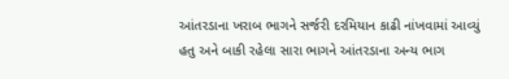આંતરડાના ખરાબ ભાગને સર્જરી દરમિયાન કાઢી નાંખવામાં આવ્યું હતુ અને બાકી રહેલા સારા ભાગને આંતરડાના અન્ય ભાગ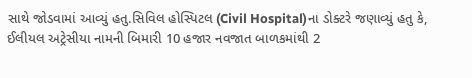સાથે જોડવામાં આવ્યું હતુ.સિવિલ હોસ્પિટલ (Civil Hospital)ના ડોક્ટરે જણાવ્યું હતુ કે, ઈલીયલ અટ્રેસીયા નામની બિમારી 10 હજાર નવજાત બાળકમાંથી 2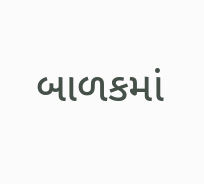બાળકમાં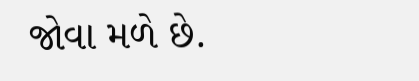જોવા મળે છે.